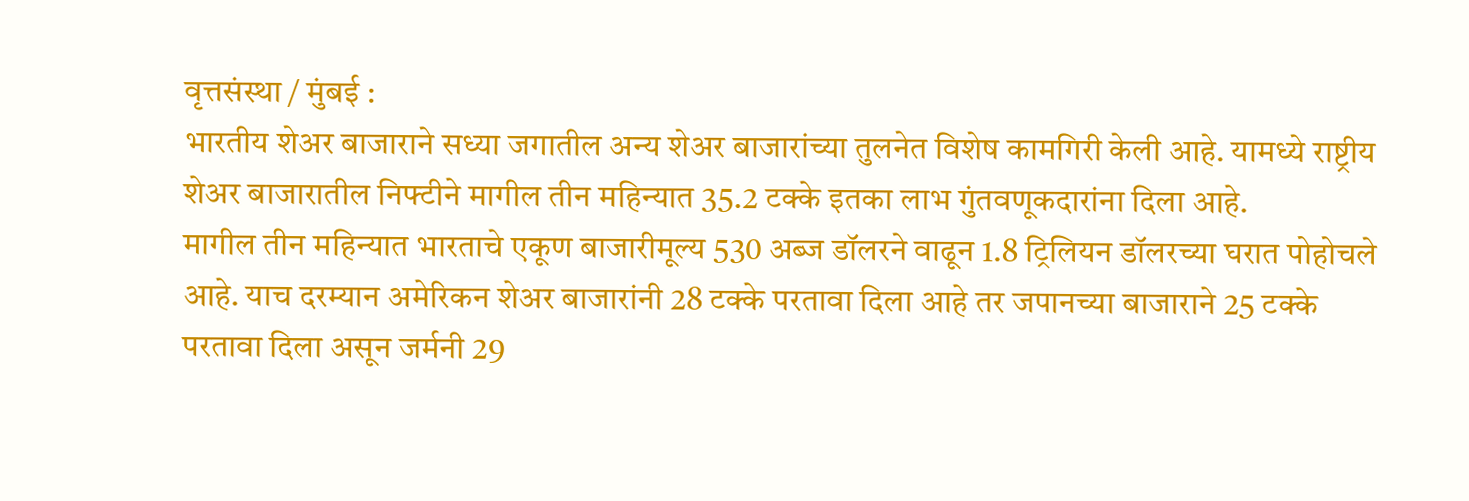वृत्तसंस्था / मुंबई :
भारतीय शेअर बाजाराने सध्या जगातील अन्य शेअर बाजारांच्या तुलनेत विशेष कामगिरी केली आहे. यामध्ये राष्ट्रीय शेअर बाजारातील निफ्टीने मागील तीन महिन्यात 35.2 टक्के इतका लाभ गुंतवणूकदारांना दिला आहे.
मागील तीन महिन्यात भारताचे एकूण बाजारीमूल्य 530 अब्ज डॉलरने वाढून 1.8 ट्रिलियन डॉलरच्या घरात पोहोचले आहे. याच दरम्यान अमेरिकन शेअर बाजारांनी 28 टक्के परतावा दिला आहे तर जपानच्या बाजाराने 25 टक्के परतावा दिला असून जर्मनी 29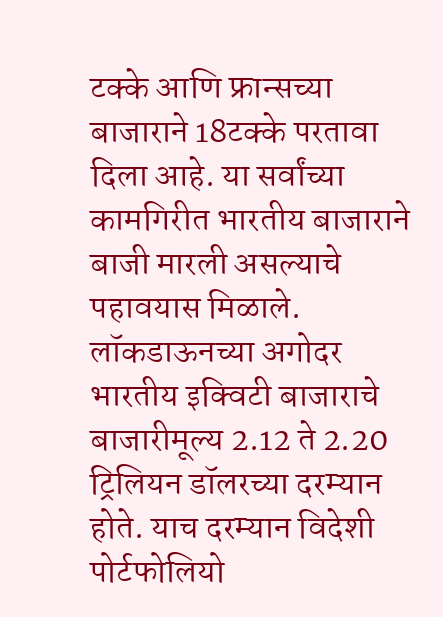टक्के आणि फ्रान्सच्या बाजाराने 18टक्के परतावा दिला आहे. या सर्वांच्या कामगिरीत भारतीय बाजाराने बाजी मारली असल्याचे पहावयास मिळाले.
लॉकडाऊनच्या अगोदर भारतीय इक्विटी बाजाराचे बाजारीमूल्य 2.12 ते 2.20 ट्रिलियन डॉलरच्या दरम्यान होते. याच दरम्यान विदेशी पोर्टफोलियो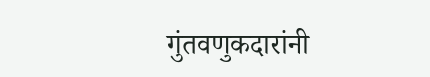गुंतवणुकदारांनी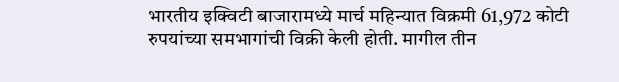भारतीय इक्विटी बाजारामध्ये मार्च महिन्यात विक्रमी 61,972 कोटी रुपयांच्या समभागांची विक्री केली होती. मागील तीन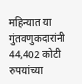महिन्यात या गुंतवणुकदारांनी 44,402 कोटी रुपयांच्या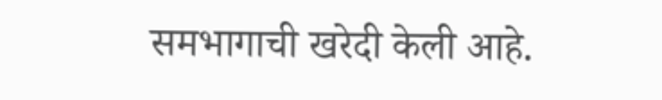समभागाची खरेदी केली आहे.